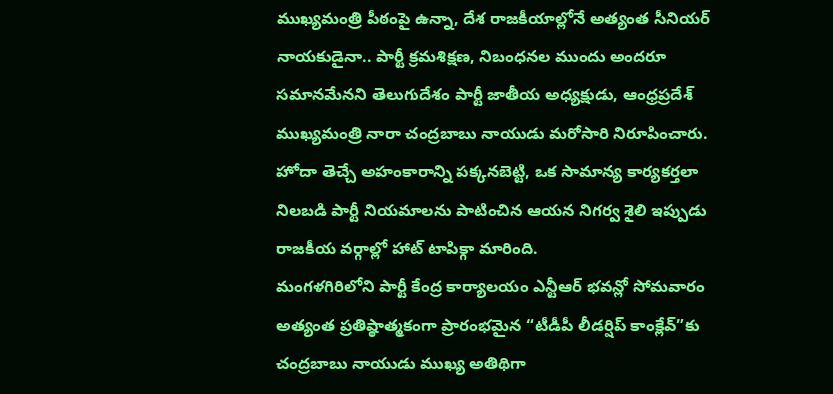ముఖ్యమంత్రి పీఠంపై ఉన్నా, దేశ రాజకీయాల్లోనే అత్యంత సీనియర్ నాయకుడైనా.. పార్టీ క్రమశిక్షణ, నిబంధనల ముందు అందరూ సమానమేనని తెలుగుదేశం పార్టీ జాతీయ అధ్యక్షుడు, ఆంధ్రప్రదేశ్ ముఖ్యమంత్రి నారా చంద్రబాబు నాయుడు మరోసారి నిరూపించారు. హోదా తెచ్చే అహంకారాన్ని పక్కనబెట్టి, ఒక సామాన్య కార్యకర్తలా నిలబడి పార్టీ నియమాలను పాటించిన ఆయన నిగర్వ శైలి ఇప్పుడు రాజకీయ వర్గాల్లో హాట్ టాపిక్గా మారింది.
మంగళగిరిలోని పార్టీ కేంద్ర కార్యాలయం ఎన్టీఆర్ భవన్లో సోమవారం అత్యంత ప్రతిష్ఠాత్మకంగా ప్రారంభమైన “టీడీపీ లీడర్షిప్ కాంక్లేవ్”కు చంద్రబాబు నాయుడు ముఖ్య అతిథిగా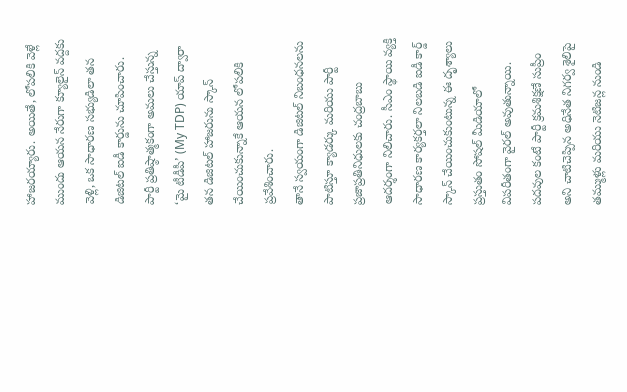హాజరయ్యారు. అయితే, లోపలికి వెళ్లే ముందు ఆయన నేరుగా క్యూలైన్ వద్దకు వెళ్లి, ఒక సాధారణ సభ్యుడిలా తన డిజిటల్ ఐడీ కార్డును చూపించారు. పార్టీ ప్రతిష్ఠాత్మకంగా అమలు చేస్తున్న ‘మై టీడీపీ’ (My TDP) యాప్ ద్వారా తన డిజిటల్ హాజరును స్కాన్ చేయించుకున్నాకే ఆయన లోపలికి ప్రవేశించారు.
తానే స్వయంగా డిజిటల్ నిబంధనలను పాటిస్తూ క్యాడర్కు మరియు పార్టీ ప్రజాప్రతినిధులకు చంద్రబాబు ఆదర్శంగా నిలిచారు. సీఎం స్థాయి వ్యక్తి సాధారణ కార్యకర్తలా నిలబడి ఐడీ కార్డ్ స్కాన్ చేయించుకుంటున్న ఈ దృశ్యాలు ప్రస్తుతం సోషల్ మీడియాలో విపరీతంగా వైరల్ అవుతున్నాయి. పదవుల కంటే పార్టీ క్రమశిక్షణే సుప్రీం అని చాటిచెప్పిన అధినేత నిగర్వ శైలిపై తమ్ముళ్లు మరియు నెటిజన్ల నుండి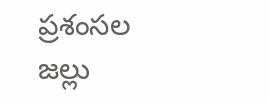ప్రశంసల జల్లు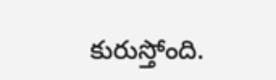కురుస్తోంది.